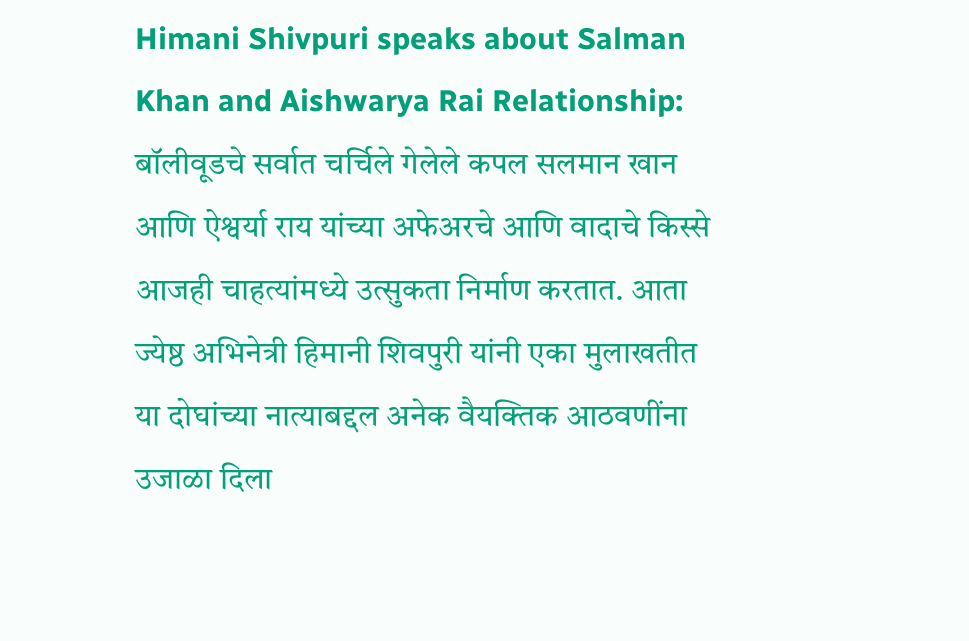Himani Shivpuri speaks about Salman Khan and Aishwarya Rai Relationship: बॉलीवूडचे सर्वात चर्चिले गेलेले कपल सलमान खान आणि ऐश्वर्या राय यांच्या अफेअरचे आणि वादाचे किस्से आजही चाहत्यांमध्ये उत्सुकता निर्माण करतात. आता ज्येष्ठ अभिनेत्री हिमानी शिवपुरी यांनी एका मुलाखतीत या दोघांच्या नात्याबद्दल अनेक वैयक्तिक आठवणींना उजाळा दिला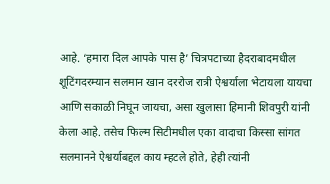आहे. ‘हमारा दिल आपके पास है’ चित्रपटाच्या हैदराबादमधील शूटिंगदरम्यान सलमान खान दररोज रात्री ऐश्वर्याला भेटायला यायचा आणि सकाळी निघून जायचा, असा खुलासा हिमानी शिवपुरी यांनी केला आहे. तसेच फिल्म सिटीमधील एका वादाचा किस्सा सांगत सलमानने ऐश्वर्याबद्दल काय म्हटले होते, हेही त्यांनी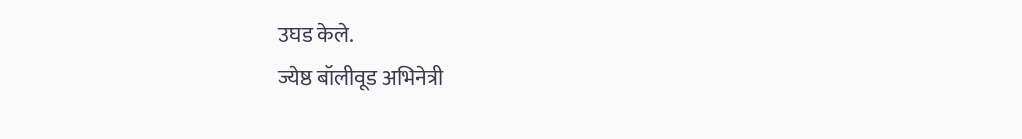उघड केले.
ज्येष्ठ बॉलीवूड अभिनेत्री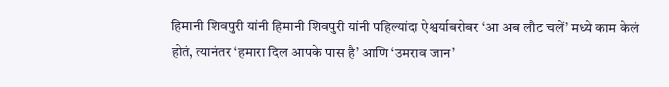हिमानी शिवपुरी यांनी हिमानी शिवपुरी यांनी पहिल्यांदा ऐश्वर्याबरोबर ‘आ अब लौट चलें’ मध्ये काम केलं होतं, त्यानंतर ‘हमारा दिल आपके पास है’ आणि ‘उमराव जान’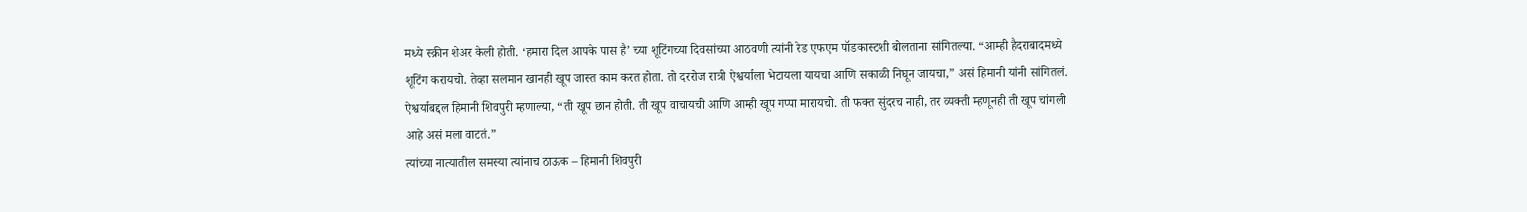मध्ये स्क्रीन शेअर केली होती. ‘हमारा दिल आपके पास है’ च्या शूटिंगच्या दिवसांच्या आठवणी त्यांनी रेड एफएम पॉडकास्टशी बोलताना सांगितल्या. “आम्ही हैदराबादमध्ये शूटिंग करायचो. तेव्हा सलमान खानही खूप जास्त काम करत होता. तो दररोज रात्री ऐश्वर्याला भेटायला यायचा आणि सकाळी निघून जायचा,” असं हिमानी यांनी सांगितलं.
ऐश्वर्याबद्दल हिमानी शिवपुरी म्हणाल्या, “ती खूप छान होती. ती खूप वाचायची आणि आम्ही खूप गप्पा मारायचो. ती फक्त सुंदरच नाही, तर व्यक्ती म्हणूनही ती खूप चांगली आहे असं मला वाटतं.”
त्यांच्या नात्यातील समस्या त्यांनाच ठाऊक – हिमानी शिवपुरी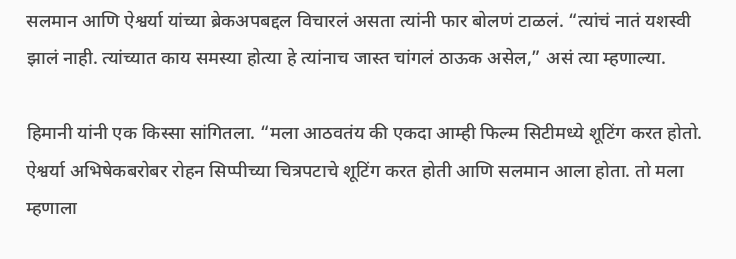सलमान आणि ऐश्वर्या यांच्या ब्रेकअपबद्दल विचारलं असता त्यांनी फार बोलणं टाळलं. “त्यांचं नातं यशस्वी झालं नाही. त्यांच्यात काय समस्या होत्या हे त्यांनाच जास्त चांगलं ठाऊक असेल,” असं त्या म्हणाल्या.

हिमानी यांनी एक किस्सा सांगितला. “मला आठवतंय की एकदा आम्ही फिल्म सिटीमध्ये शूटिंग करत होतो. ऐश्वर्या अभिषेकबरोबर रोहन सिप्पीच्या चित्रपटाचे शूटिंग करत होती आणि सलमान आला होता. तो मला म्हणाला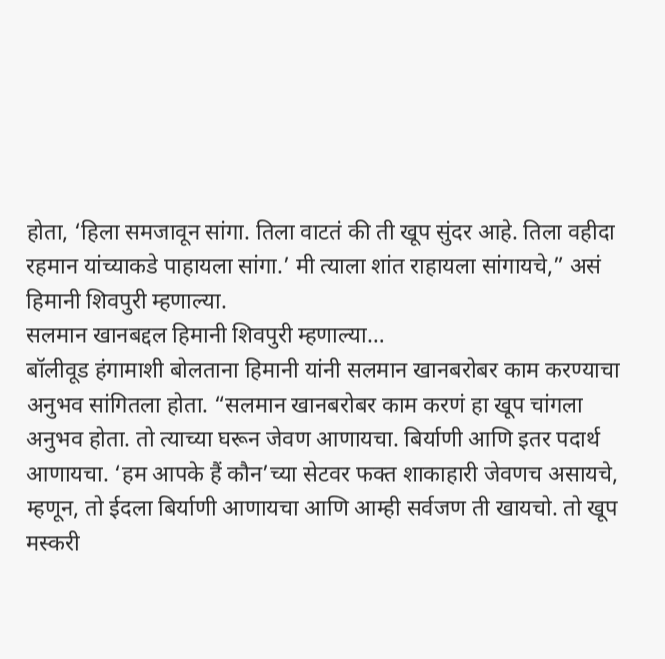होता, ‘हिला समजावून सांगा. तिला वाटतं की ती खूप सुंदर आहे. तिला वहीदा रहमान यांच्याकडे पाहायला सांगा.’ मी त्याला शांत राहायला सांगायचे,” असं हिमानी शिवपुरी म्हणाल्या.
सलमान खानबद्दल हिमानी शिवपुरी म्हणाल्या…
बॉलीवूड हंगामाशी बोलताना हिमानी यांनी सलमान खानबरोबर काम करण्याचा अनुभव सांगितला होता. “सलमान खानबरोबर काम करणं हा खूप चांगला अनुभव होता. तो त्याच्या घरून जेवण आणायचा. बिर्याणी आणि इतर पदार्थ आणायचा. ‘हम आपके हैं कौन’च्या सेटवर फक्त शाकाहारी जेवणच असायचे, म्हणून, तो ईदला बिर्याणी आणायचा आणि आम्ही सर्वजण ती खायचो. तो खूप मस्करी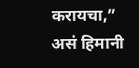करायचा,” असं हिमानी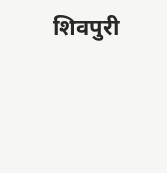शिवपुरी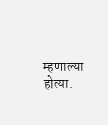म्हणाल्या होत्या.